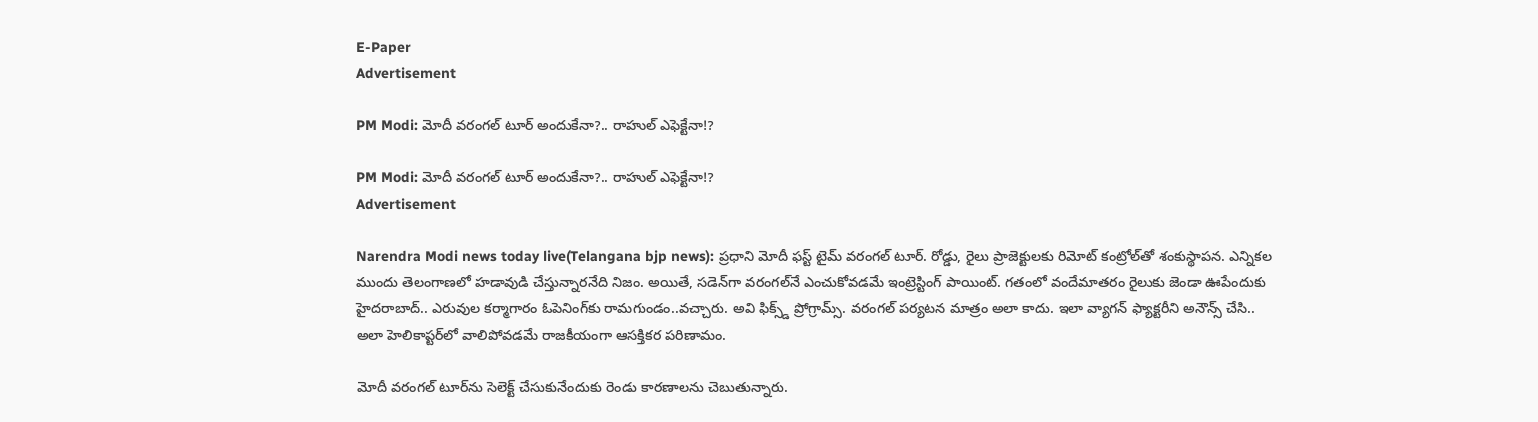E-Paper
Advertisement

PM Modi: మోదీ వరంగల్ టూర్ అందుకేనా?.. రాహుల్ ఎఫెక్టేనా!?

PM Modi: మోదీ వరంగల్ టూర్ అందుకేనా?.. రాహుల్ ఎఫెక్టేనా!?
Advertisement

Narendra Modi news today live(Telangana bjp news): ప్రధాని మోదీ ఫస్ట్ టైమ్ వరంగల్ టూర్. రోడ్డు, రైలు ప్రాజెక్టులకు రిమోట్ కంట్రోల్‌తో శంకుస్థాపన. ఎన్నికల ముందు తెలంగాణలో హడావుడి చేస్తున్నారనేది నిజం. అయితే, సడెన్‌గా వరంగల్‌నే ఎంచుకోవడమే ఇంట్రెస్టింగ్ పాయింట్. గతంలో వందేమాతరం రైలుకు జెండా ఊపేందుకు హైదరాబాద్.. ఎరువుల కర్మాగారం ఓపెనింగ్‌కు రామగుండం..వచ్చారు. అవి ఫిక్స్డ్ ప్రోగ్రామ్స్. వరంగల్ పర్యటన మాత్రం అలా కాదు. ఇలా వ్యాగన్ ఫ్యాక్టరీని అనౌన్స్ చేసి.. అలా హెలికాప్టర్‌లో వాలిపోవడమే రాజకీయంగా ఆసక్తికర పరిణామం.

మోదీ వరంగల్ టూర్‌ను సెలెక్ట్ చేసుకునేందుకు రెండు కారణాలను చెబుతున్నారు.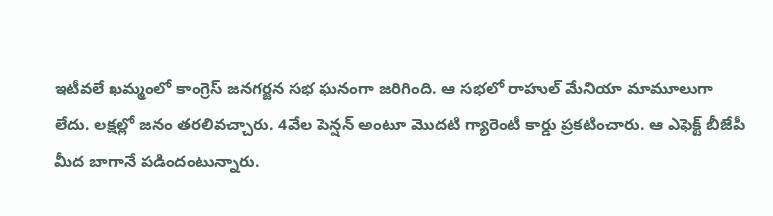ఇటీవలే ఖమ్మంలో కాంగ్రెస్ జనగర్జన సభ ఘనంగా జరిగింది. ఆ సభలో రాహుల్ మేనియా మామూలుగా లేదు. లక్షల్లో జనం తరలివచ్చారు. 4వేల పెన్షన్ అంటూ మొదటి గ్యారెంటీ కార్డు ప్రకటించారు. ఆ ఎఫెక్ట్ బీజేపీ మీద బాగానే పడిందంటున్నారు.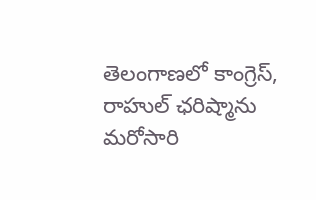తెలంగాణలో కాంగ్రెస్, రాహుల్ ఛరిష్మాను మరోసారి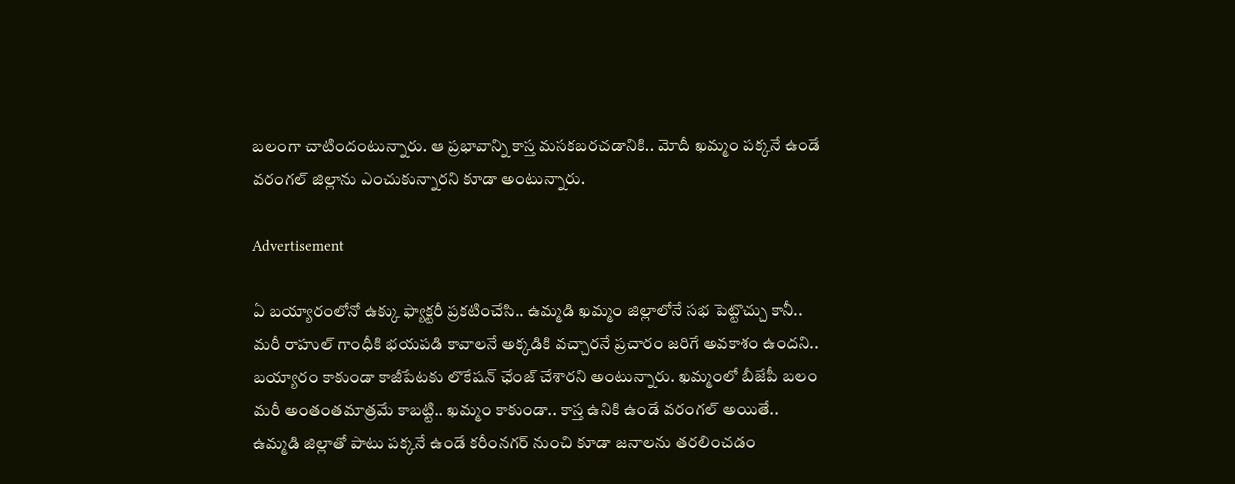బలంగా చాటిందంటున్నారు. ఆ ప్రభావాన్ని కాస్త మసకబరచడానికి.. మోదీ ఖమ్మం పక్కనే ఉండే వరంగల్ జిల్లాను ఎంచుకున్నారని కూడా అంటున్నారు.

Advertisement

ఏ బయ్యారంలోనో ఉక్కు ఫ్యాక్టరీ ప్రకటించేసి.. ఉమ్మడి ఖమ్మం జిల్లాలోనే సభ పెట్టొచ్చు కానీ.. మరీ రాహుల్ గాంధీకి భయపడి కావాలనే అక్కడికి వచ్చారనే ప్రచారం జరిగే అవకాశం ఉందని.. బయ్యారం కాకుండా కాజీపేటకు లొకేషన్ ఛేంజ్ చేశారని అంటున్నారు. ఖమ్మంలో బీజేపీ బలం మరీ అంతంతమాత్రమే కాబట్టి.. ఖమ్మం కాకుండా.. కాస్త ఉనికి ఉండే వరంగల్ అయితే.. ఉమ్మడి జిల్లాతో పాటు పక్కనే ఉండే కరీంనగర్ నుంచి కూడా జనాలను తరలించడం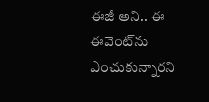ఈజీ అని.. ఈ ఈవెంట్‌ను ఎంచుకున్నారని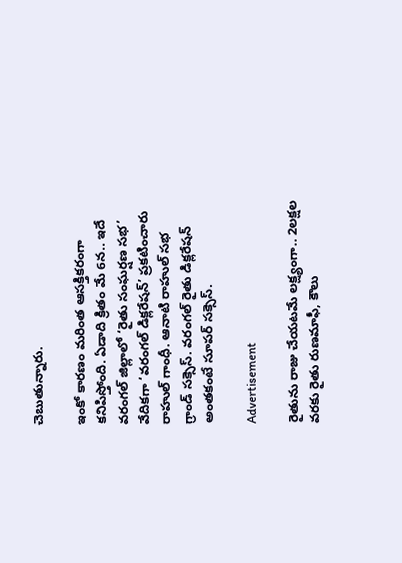చెబుతున్నారు.

ఇంకో కారణం మరింత ఆసక్తికరంగా కనిపిస్తోంది. ఏడాది క్రితం మే 6న.. ఇదే వరంగల్ జిల్లాలో ‘రైతు సంఘర్షణ సభ’ వేదికగా ‘వరంగల్ డిక్లరేషన్’ ప్రకటించారు రాహుల్ గాంధీ. ఆనాటి రాహుల్ సభ గ్రాండ్ సక్సెస్. వరంగల్ రైతు డిక్లరేషన్ అంతకంటే సూపర్ సక్సెస్.

Advertisement

రైతును రాజు చేయటమే లక్ష్యంగా.. 2లక్షల వరకు రైతు రుణమాఫీ, కౌలు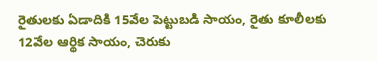రైతులకు ఏడాదికి 15వేల పెట్టుబడి సాయం, రైతు కూలీలకు 12వేల ఆర్థిక సాయం, చెరుకు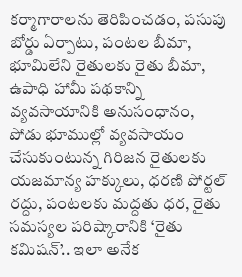కర్మాగారాలను తెరిపించడం, పసుపు బోర్డు ఏర్పాటు, పంటల బీమా, భూమిలేని రైతులకు రైతు బీమా, ఉపాధి హామీ పథకాన్ని వ్యవసాయానికి అనుసంధానం, పోడు భూముల్లో వ్యవసాయం చేసుకుంటున్న గిరిజన రైతులకు యజమాన్య హక్కులు, ధరణి పోర్టల్ రద్దు, పంటలకు మద్దతు ధర, రైతు సమస్యల పరిష్కారానికి ‘రైతు కమిషన్’.. ఇలా అనేక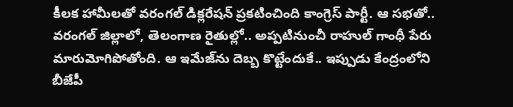కీలక హామీలతో వరంగల్ డిక్లరేషన్ ప్రకటించింది కాంగ్రెస్ పార్టీ. ఆ సభతో.. వరంగల్ జిల్లాలో, తెలంగాణ రైతుల్లో.. అప్పటినుంచీ రాహుల్ గాంధీ పేరు మారుమోగిపోతోంది. ఆ ఇమేజ్‌ను దెబ్బ కొట్టేందుకే.. ఇప్పుడు కేంద్రంలోని బీజేపీ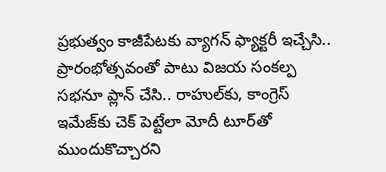ప్రభుత్వం కాజీపేటకు వ్యాగన్ ఫ్యాక్టరీ ఇచ్చేసి.. ప్రారంభోత్సవంతో పాటు విజయ సంకల్ప సభనూ ప్లాన్ చేసి.. రాహుల్‌కు, కాంగ్రెస్ ఇమేజ్‌కు చెక్ పెట్టేలా మోదీ టూర్‌తో ముందుకొచ్చారని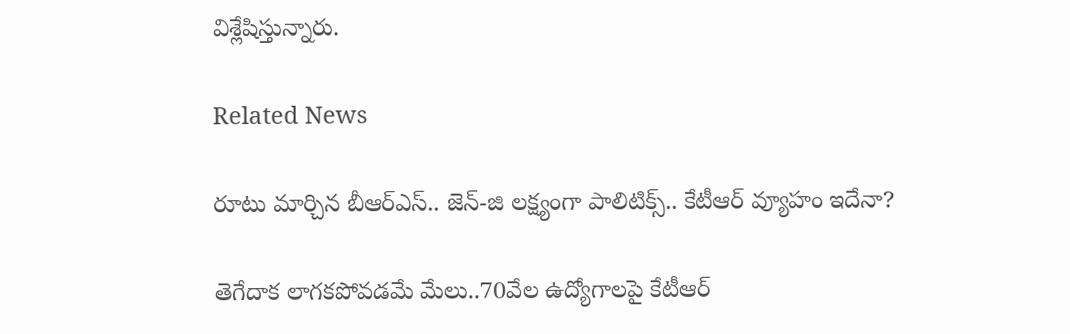విశ్లేషిస్తున్నారు.

Related News

రూటు మార్చిన బీఆర్ఎస్.. జెన్-జి లక్ష్యంగా పాలిటిక్స్.. కేటీఆర్ వ్యూహం ఇదేనా?

తెగేదాక లాగ‌క‌పోవ‌డ‌మే మేలు..70వేల ఉద్యోగాల‌పై కేటీఆర్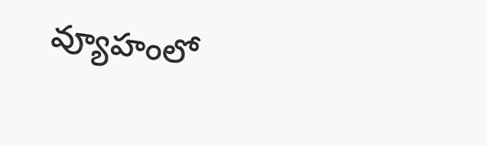వ్యూహంలో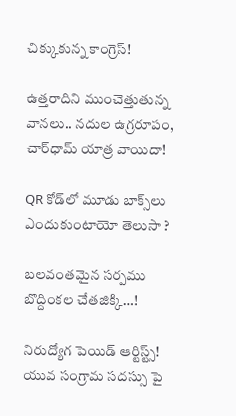చిక్కుకున్న‌ కాంగ్రెస్!

ఉత్తరాదిని ముంచెత్తుతున్న వానలు.. నదుల ఉగ్రరూపం, చార్‌ధామ్ యాత్ర వాయిదా!

QR కోడ్‌లో మూడు బాక్స్‌లు ఎందుకుంటాయో తెలుసా ?

బ‌ల‌వంత‌మైన స‌ర్ప‌ము బొద్దింకల చేత‌జిక్కి…!

నిరుద్యోగ పెయిడ్ ఆర్టిస్ట్స్! యువ సంగ్రామ సదస్సు పై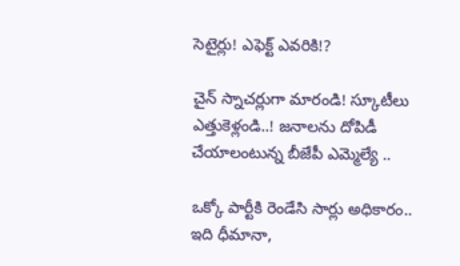సెటైర్లు! ఎఫెక్ట్ ఎవరికి!?

చైన్ స్నాచర్లుగా మారండి! స్కూటీలు ఎత్తుకెళ్లండి..! జ‌నాల‌ను దోపిడీ చేయాలంటున్న బీజేపీ ఎమ్మెల్యే ..

ఒక్కో పార్టీకి రెండేసి సార్లు అధికారం.. ఇది ధీమానా,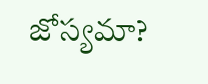జోస్యమా?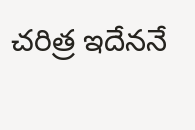చరిత్ర ఇదేననే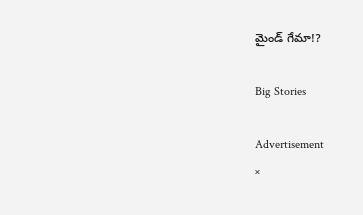మైండ్ గేమా!?

Big Stories

Advertisement
×